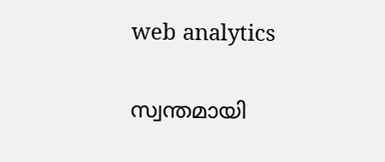web analytics

സ്വന്തമായി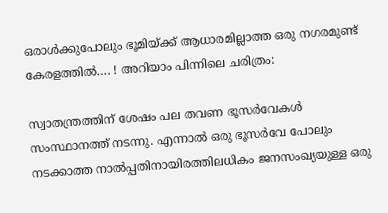ഒരാൾക്കുപോലും ഭൂമിയ്ക്ക് ആധാരമില്ലാത്ത ഒരു നഗരമുണ്ട് കേരളത്തിൽ…. ! അറിയാം പിന്നിലെ ചരിത്രം:

സ്വാതന്ത്രത്തിന് ശേഷം പല തവണ ഭൂസർവേകൾ സംസ്ഥാനത്ത് നടന്നു. എന്നാൽ ഒരു ഭൂസർവേ പോലും നടക്കാത്ത നാൽപ്പതിനായിരത്തിലധികം ജനസംഖ്യയുള്ള ഒരു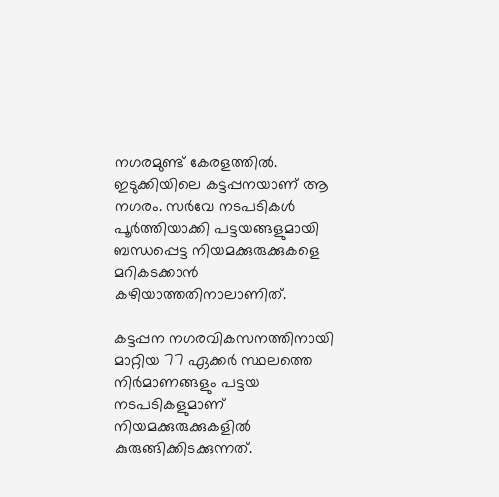നഗരമുണ്ട് കേരളത്തിൽ. ഇടുക്കിയിലെ കട്ടപ്പനയാണ് ആ നഗരം. സർവേ നടപടികൾ പൂർത്തിയാക്കി പട്ടയങ്ങളുമായി ബന്ധപ്പെട്ട നിയമക്കുരുക്കുകളെ മറികടക്കാൻ കഴിയാത്തതിനാലാണിത്.

കട്ടപ്പന നഗരവികസനത്തിനായി മാറ്റിയ 77 ഏക്കർ സ്ഥലത്തെ നിർമാണങ്ങളും പട്ടയ നടപടികളുമാണ് നിയമക്കുരുക്കുകളിൽ കുരുങ്ങിക്കിടക്കുന്നത്.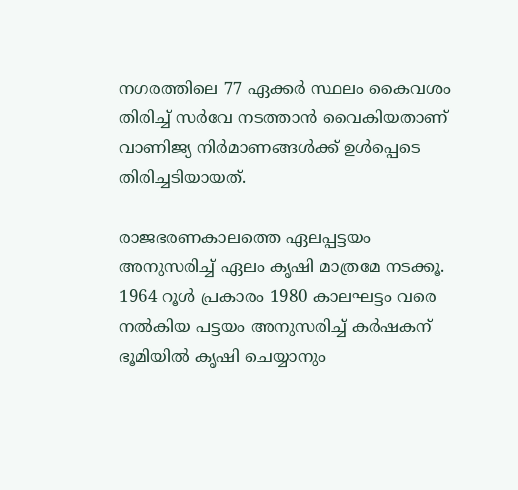നഗരത്തിലെ 77 ഏക്കർ സ്ഥലം കൈവശം തിരിച്ച് സർവേ നടത്താൻ വൈകിയതാണ് വാണിജ്യ നിർമാണങ്ങൾക്ക് ഉൾപ്പെടെ തിരിച്ചടിയായത്.

രാജഭരണകാലത്തെ ഏലപ്പട്ടയം അനുസരിച്ച് ഏലം കൃഷി മാത്രമേ നടക്കൂ. 1964 റൂൾ പ്രകാരം 1980 കാലഘട്ടം വരെ നൽകിയ പട്ടയം അനുസരിച്ച് കർഷകന് ഭൂമിയിൽ കൃഷി ചെയ്യാനും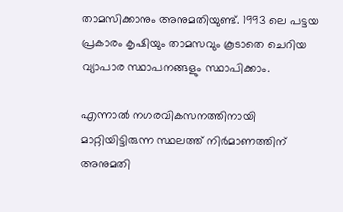താമസിക്കാനും അനുമതിയുണ്ട്. 1993 ലെ പട്ടയ പ്രകാരം കൃഷിയും താമസവും കൂടാതെ ചെറിയ വ്യാപാര സ്ഥാപനങ്ങളും സ്ഥാപിക്കാം.

എന്നാൽ നഗരവികസനത്തിനായി മാറ്റിയിട്ടിരുന്ന സ്ഥലത്ത് നിർമാണത്തിന് അനുമതി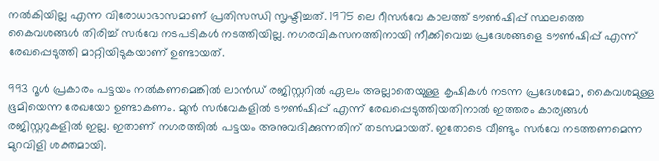നൽകിയില്ല എന്ന വിരോധാഭാസമാണ് പ്രതിസന്ധി സൃഷ്ടിച്ചത്. 1975 ലെ റീസർവേ കാലത്ത് ടൗൺഷിപ്പ് സ്ഥലത്തെ കൈവശങ്ങൾ തിരിച്ച് സർവേ നടപടികൾ നടത്തിയില്ല. നഗരവികസനത്തിനായി നീക്കിവെച്ച പ്രദേശങ്ങളെ ടൗൺഷിപ്പ് എന്ന് രേഖപ്പെടുത്തി മാറ്റിയിടുകയാണ് ഉണ്ടായത്.

993 റൂൾ പ്രകാരം പട്ടയം നൽകണമെങ്കിൽ ലാൻഡ് രജിസ്റ്ററിൽ ഏലം അല്ലാതെയുള്ള കൃഷികൾ നടന്ന പ്രദേശമോ, കൈവശമുള്ള ഭൂമിയെന്ന രേഖയോ ഉണ്ടാകണം. മുൻ സർവേകളിൽ ടൗൺഷിപ്പ് എന്ന് രേഖപ്പെടുത്തിയതിനാൽ ഇത്തരം കാര്യങ്ങൾ രജിസ്റ്ററുകളിൽ ഇല്ല. ഇതാണ് നഗരത്തിൽ പട്ടയം അനുവദിക്കുന്നതിന് തടസമായത്. ഇതോടെ വീണ്ടും സർവേ നടത്തണമെന്ന മുറവിളി ശക്തമായി.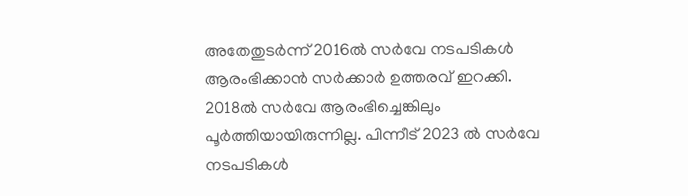അതേതുടർന്ന് 2016ൽ സർവേ നടപടികൾ ആരംഭിക്കാൻ സർക്കാർ ഉത്തരവ് ഇറക്കി. 2018ൽ സർവേ ആരംഭിച്ചെങ്കിലും പൂർത്തിയായിരുന്നില്ല. പിന്നീട് 2023 ൽ സർവേ നടപടികൾ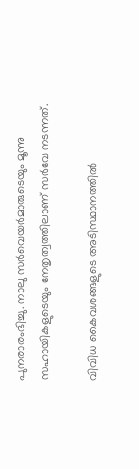പുനരാരംഭിച്ചു. നാലു സർവെയർമാരുടെയും മൂന്നു സഹായികളുടെയും നേതൃത്വത്തിലാണ് സർവേ നടന്നത്.

വിവിധ കൈവശങ്ങളുടെ അടിസ്ഥാനത്തിൽ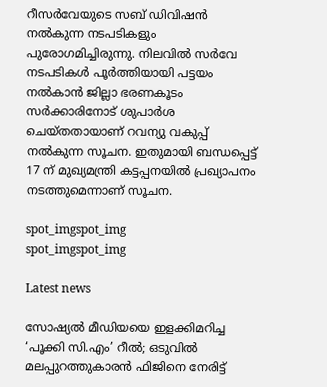റീസർവേയുടെ സബ് ഡിവിഷൻ നൽകുന്ന നടപടികളും പുരോഗമിച്ചിരുന്നു. നിലവിൽ സർവേ നടപടികൾ പൂർത്തിയായി പട്ടയം നൽകാൻ ജില്ലാ ഭരണകൂടം സർക്കാരിനോട് ശുപാർശ ചെയ്തതായാണ് റവന്യു വകുപ്പ് നൽകുന്ന സൂചന. ഇതുമായി ബന്ധപ്പെട്ട് 17 ന് മുഖ്യമന്ത്രി കട്ടപ്പനയിൽ പ്രഖ്യാപനം നടത്തുമെന്നാണ് സൂചന.

spot_imgspot_img
spot_imgspot_img

Latest news

സോഷ്യൽ മീഡിയയെ ഇളക്കിമറിച്ച ‘പൂക്കി സി.എം’ റീൽ; ഒടുവിൽ മലപ്പുറത്തുകാരൻ ഫിജിനെ നേരിട്ട്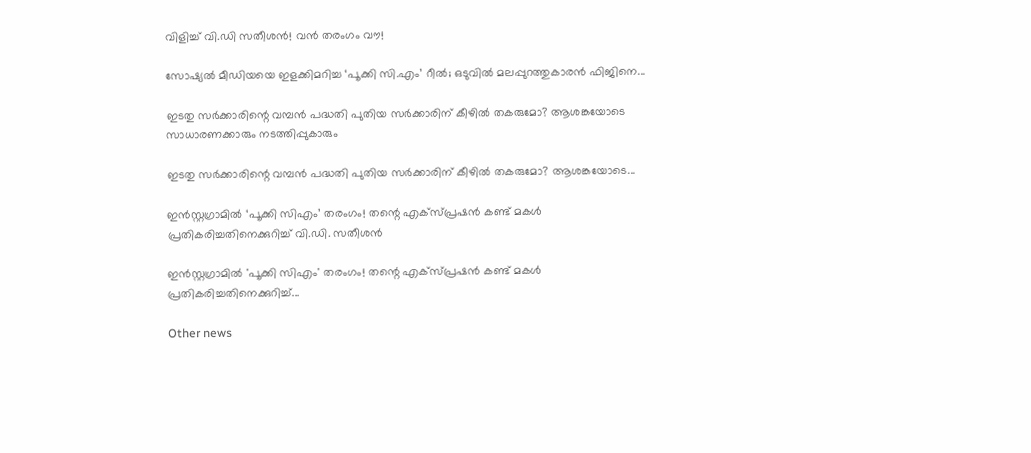വിളിച്ച് വി.ഡി സതീശൻ! വൻ തരംഗം വൗ!

സോഷ്യൽ മീഡിയയെ ഇളക്കിമറിച്ച ‘പൂക്കി സി.എം’ റീൽ; ഒടുവിൽ മലപ്പുറത്തുകാരൻ ഫിജിനെ...

ഇടതു സർക്കാരിന്റെ വമ്പൻ പദ്ധതി പുതിയ സർക്കാരിന് കീഴിൽ തകരുമോ? ആശങ്കയോടെ സാധാരണക്കാരും നടത്തിപ്പുകാരും

ഇടതു സർക്കാരിന്റെ വമ്പൻ പദ്ധതി പുതിയ സർക്കാരിന് കീഴിൽ തകരുമോ? ആശങ്കയോടെ...

ഇൻസ്റ്റഗ്രാമിൽ ‘പൂക്കി സിഎം’ തരംഗം! തന്റെ എക്സ്പ്രഷൻ കണ്ട് മകൾ പ്രതികരിച്ചതിനെക്കുറിച്ച് വി.ഡി. സതീശൻ

ഇൻസ്റ്റഗ്രാമിൽ 'പൂക്കി സിഎം' തരംഗം! തന്റെ എക്സ്പ്രഷൻ കണ്ട് മകൾ പ്രതികരിച്ചതിനെക്കുറിച്ച്...

Other news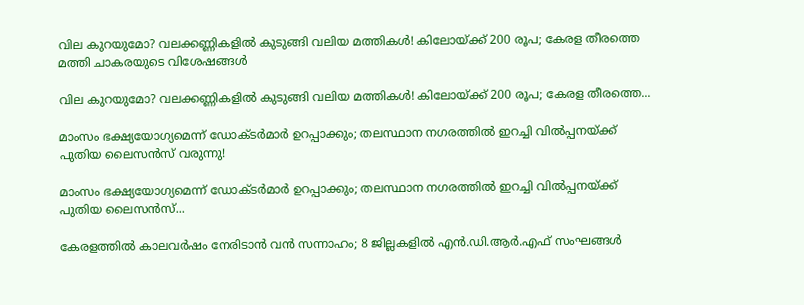വില കുറയുമോ? വലക്കണ്ണികളിൽ കുടുങ്ങി വലിയ മത്തികൾ! കിലോയ്ക്ക് 200 രൂപ; കേരള തീരത്തെ മത്തി ചാകരയുടെ വിശേഷങ്ങൾ

വില കുറയുമോ? വലക്കണ്ണികളിൽ കുടുങ്ങി വലിയ മത്തികൾ! കിലോയ്ക്ക് 200 രൂപ; കേരള തീരത്തെ...

മാംസം ഭക്ഷ്യയോഗ്യമെന്ന് ഡോക്ടർമാർ ഉറപ്പാക്കും; തലസ്ഥാന നഗരത്തിൽ ഇറച്ചി വിൽപ്പനയ്ക്ക് പുതിയ ലൈസൻസ് വരുന്നു!

മാംസം ഭക്ഷ്യയോഗ്യമെന്ന് ഡോക്ടർമാർ ഉറപ്പാക്കും; തലസ്ഥാന നഗരത്തിൽ ഇറച്ചി വിൽപ്പനയ്ക്ക് പുതിയ ലൈസൻസ്...

കേരളത്തിൽ കാലവർഷം നേരിടാൻ വൻ സന്നാഹം; 8 ജില്ലകളിൽ എൻ.ഡി.ആർ.എഫ് സംഘങ്ങൾ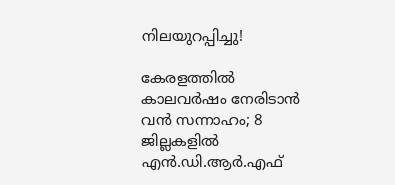നിലയുറപ്പിച്ചു!

കേരളത്തിൽ കാലവർഷം നേരിടാൻ വൻ സന്നാഹം; 8 ജില്ലകളിൽ എൻ.ഡി.ആർ.എഫ്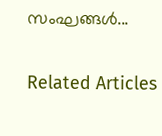സംഘങ്ങൾ...

Related Articles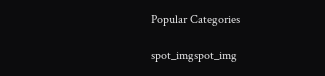Popular Categories

spot_imgspot_img